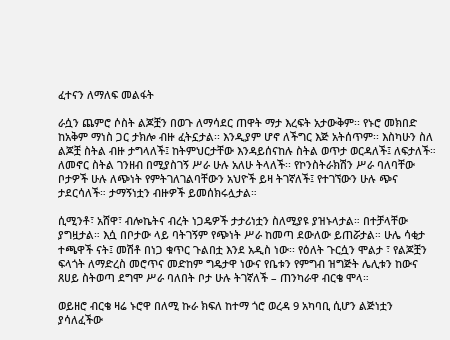ፈተናን ለማለፍ መልፋት

ራሷን ጨምሮ ሶስት ልጆቿን በወጉ ለማሳደር ጠዋት ማታ እረፍት አታውቅም፡፡ የኑሮ መክበድ ከአቅም ማነስ ጋር ታክሎ ብዙ ፈትኗታል፡፡ እንዲያም ሆኖ ለችግር እጅ አትሰጥም፡፡ እስካሁን ስለ ልጆቿ ስትል ብዙ ታግላለች፤ ከትምህርታቸው እንዳይሰናከሉ ስትል ወጥታ ወርዳለች፤ ለፍታለች። ለመኖር ስትል ገንዘብ በሚያስገኝ ሥራ ሁሉ አለሁ ትላለች፡፡ የኮንስትራክሽን ሥራ ባለባቸው ቦታዎች ሁሉ ለጭነት የምትገለገልባቸውን አህዮች ይዛ ትገኛለች፤ የተገኘውን ሁሉ ጭና ታደርሳለች። ታማኝነቷን ብዙዎች ይመሰክሩሏታል።

ሲሚንቶ፣ አሸዋ፣ ብሎኬትና ብረት ነጋዴዎች ታታሪነቷን ስለሚያዩ ያዝኑላታል። በተቻላቸው ያግዟታል። እሷ በቦታው ላይ ባትገኝም የጭነት ሥራ ከመጣ ደውለው ይጠሯታል። ሁሌ ሳቂታ ተጫዋች ናት፤ መሽቶ በነጋ ቁጥር ጉልበቷ እንደ አዲስ ነው፡፡ የዕለት ጉርሷን ሞልታ ፣ የልጆቿን ፍላጎት ለማድረስ መሮጥና መድከም ግዴታዋ ነውና የቤቱን የምግብ ዝግጅት ሌሊቱን ከውና ጸሀይ ስትወጣ ደግሞ ሥራ ባለበት ቦታ ሁሉ ትገኛለች – ጠንካራዋ ብርቄ ሞላ።

ወይዘሮ ብርቄ ዛሬ ኑሮዋ በለሚ ኩራ ክፍለ ከተማ ጎሮ ወረዳ 9 አካባቢ ሲሆን ልጅነቷን ያሳለፈችው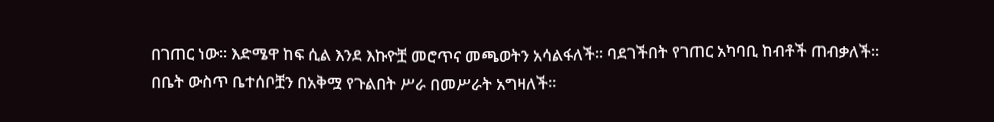በገጠር ነው። እድሜዋ ከፍ ሲል እንደ እኩዮቿ መሮጥና መጫወትን አሳልፋለች፡፡ ባደገችበት የገጠር አካባቢ ከብቶች ጠብቃለች። በቤት ውስጥ ቤተሰቦቿን በአቅሟ የጉልበት ሥራ በመሥራት አግዛለች።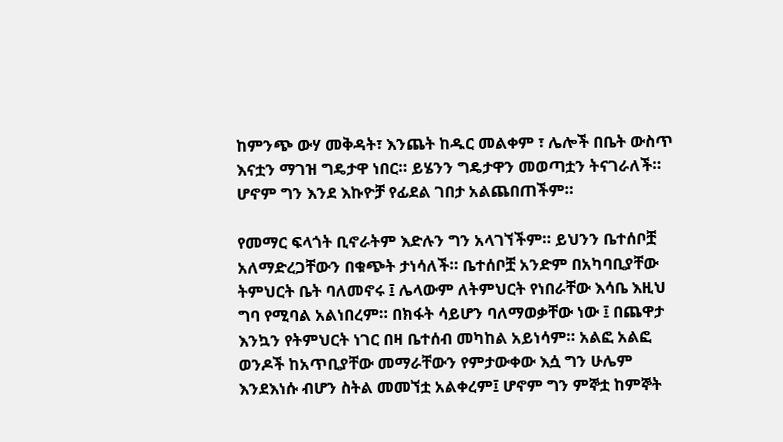ከምንጭ ውሃ መቅዳት፣ እንጨት ከዱር መልቀም ፣ ሌሎች በቤት ውስጥ እናቷን ማገዝ ግዴታዋ ነበር። ይሄንን ግዴታዋን መወጣቷን ትናገራለች። ሆኖም ግን እንደ እኩዮቻ የፊደል ገበታ አልጨበጠችም።

የመማር ፍላጎት ቢኖራትም እድሉን ግን አላገኘችም። ይህንን ቤተሰቦቿ አለማድረጋቸውን በቁጭት ታነሳለች። ቤተሰቦቿ አንድም በአካባቢያቸው ትምህርት ቤት ባለመኖሩ ፤ ሌላውም ለትምህርት የነበራቸው እሳቤ እዚህ ግባ የሚባል አልነበረም። በክፋት ሳይሆን ባለማወቃቸው ነው ፤ በጨዋታ እንኳን የትምህርት ነገር በዛ ቤተሰብ መካከል አይነሳም። አልፎ አልፎ ወንዶች ከአጥቢያቸው መማራቸውን የምታውቀው እሷ ግን ሁሌም እንደእነሱ ብሆን ስትል መመኘቷ አልቀረም፤ ሆኖም ግን ምኞቷ ከምኞት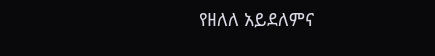የዘለለ አይደለምና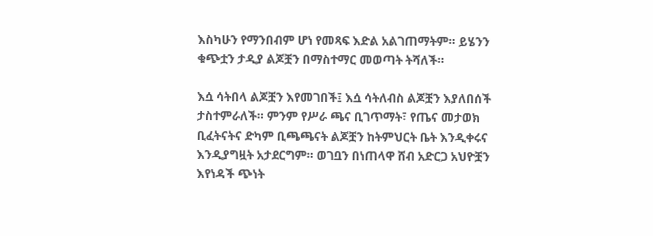እስካሁን የማንበብም ሆነ የመጻፍ እድል አልገጠማትም። ይሄንን ቁጭቷን ታዲያ ልጆቿን በማስተማር መወጣት ትሻለች።

እሷ ሳትበላ ልጆቿን እየመገበች፤ እሷ ሳትለብስ ልጆቿን እያለበሰች ታስተምራለች። ምንም የሥራ ጫና ቢገጥማት፣ የጤና መታወክ ቢፈትናትና ድካም ቢጫጫናት ልጆቿን ከትምህርት ቤት እንዲቀሩና እንዲያግዟት አታደርግም። ወገቧን በነጠላዋ ሸብ አድርጋ አህዮቿን እየነዳች ጭነት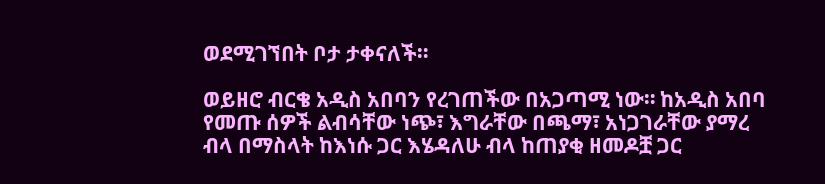ወደሚገኘበት ቦታ ታቀናለች።

ወይዘሮ ብርቄ አዲስ አበባን የረገጠችው በአጋጣሚ ነው። ከአዲስ አበባ የመጡ ሰዎች ልብሳቸው ነጭ፣ እግራቸው በጫማ፣ አነጋገራቸው ያማረ ብላ በማስላት ከእነሱ ጋር እሄዳለሁ ብላ ከጠያቂ ዘመዶቿ ጋር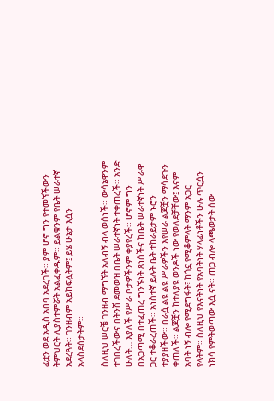ፊቷን ወደ አዲስ አበባ አደረገች። ያም ሆኖ ግን የተመኘችውን ትምህርት ሊያስተምሯት አልፈቀዱም። ይልቁንም የቤት ሠራተኛ አደረጓት። ገንዘብም አይከፍሏትም፤ ይሄ ሁኔታ እሷን አላስደሰታትም።

ስለዚህ ሠርቼ ገንዘብ ማግኘት አለብኝ ብላ ወሰነች። ውሳኔዋንም ተገበረችውና በትንሽ ደመወዝ በቤት ሠራተኛነት ተቀጠረች። አንድ ሁለት… እያለች የሥራ ቦታዎችንም ቀያየረች። ሆኖም ግን በአጋጣሚ በተፈጠረ ግንኙነት ጸነሰችና ከቤት ሠራተኛነት ሥራዋ ጋር ተቆራረጠች። አነስተኛ ይሉት ቤት ተከራይታም ኑሮን ተያያዘችው። በራሷ ልዩ ልዩ ሥራዎችን እየሠራ ልጆቿን ማሳደጉን ቀጠለች። ልጆቿን ከተለያዩ ወንዶች ነው የወለደቻቸው፤ እናም አባት ነኝ ብሎ የሚደግፋት፣ ከጎኗ የሚቆምላት ማንም አጋር የላትም። ስለዚህ የእናትነት የአባትነት ሃላፊነቶችን ሁሉ ጥርሷን ነክሳ የምትወጣው እሷ ናት። ጠጋ ብሎ ላጫወታት ሰው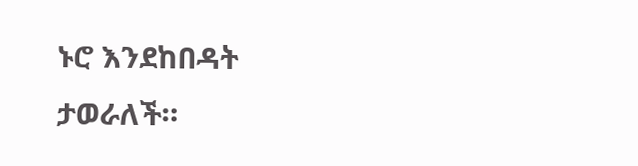ኑሮ እንደከበዳት ታወራለች።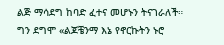ልጅ ማሳደግ ከባድ ፈተና መሆኑን ትናገራለች። ግን ደግሞ «ልጆቼንማ እኔ የኖርኩትን ኑሮ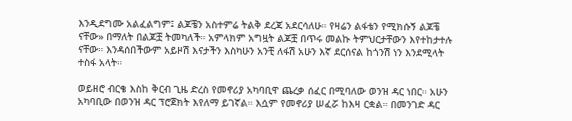እንዲደግሙ አልፈልግም፤ ልጆቼን አስተምሬ ትልቅ ደረጃ አደርሳለሁ። የዛሬን ልፋቴን የሚክሱኝ ልጆቼ ናቸው» በማለት በልጆቿ ትመካለች። አምላክም አግዟት ልጆቿ በጥሩ መልኩ ትምህርታቸውን እየተከታተሉ ናቸው። እንዳሰበችውም አይዞሽ እናታችን እስካሁን አንቺ ለፋሽ አሁን እኛ ደርሰናል ከጎንሽ ነን እንደሚላት ተስፋ አላት።

ወይዘሮ ብርቄ እስከ ቅርብ ጊዜ ድረስ የመኖሪያ አካባቢዋ ጨረቃ ሰፈር በሚባለው ወንዝ ዳር ነበር። አሁን አካባቢው በወንዝ ዳር ፕሮጀክት እየለማ ይገኛል። እሷም የመኖሪያ ሠፈሯ ከእዛ ርቋል። በመንገድ ዳር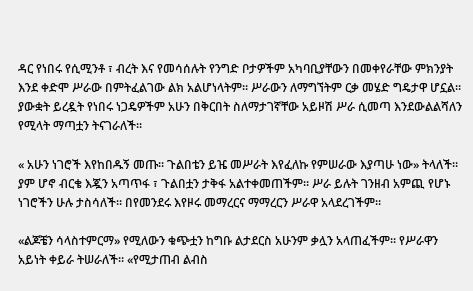ዳር የነበሩ የሲሚንቶ ፣ ብረት እና የመሳሰሉት የንግድ ቦታዎችም አካባቢያቸውን በመቀየራቸው ምክንያት እንደ ቀድሞ ሥራው በምትፈልገው ልክ አልሆነላትም። ሥራውን ለማግኘትም ርቃ መሄድ ግዴታዋ ሆኗል። ያውቋት ይረዷት የነበሩ ነጋዴዎችም አሁን በቅርበት ስለማታገኛቸው አይዞሽ ሥራ ሲመጣ እንደውልልሻለን የሚላት ማጣቷን ትናገራለች።

« አሁን ነገሮች እየከበዱኝ መጡ። ጉልበቴን ይዤ መሥራት እየፈለኩ የምሠራው እያጣሁ ነው» ትላለች። ያም ሆኖ ብርቄ እጇን አጣጥፋ ፣ ጉልበቷን ታቅፋ አልተቀመጠችም። ሥራ ይሉት ገንዘብ አምጪ የሆኑ ነገሮችን ሁሉ ታስሳለች። በየመንደሩ እየዞሩ መማረርና ማማረርን ሥራዋ አላደረገችም።

«ልጆቼን ሳላስተምርማ» የሚለውን ቁጭቷን ከግቡ ልታደርስ አሁንም ቃሏን አላጠፈችም። የሥራዋን አይነት ቀይራ ትሠራለች። «የሚታጠብ ልብስ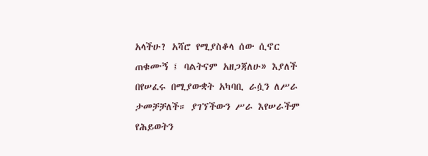አላችሁ? አሻሮ የሚያስቆላ ሰው ሲኖር ጠቁሙኝ ፤ ባልትናም አዘጋጃለሁ» እያለች በየሠፈሩ በሚያውቋት አካባቢ ራሷን ለሥራ ታመቻቻለች። ያገኘችውን ሥራ እየሠራችም የሕይወትን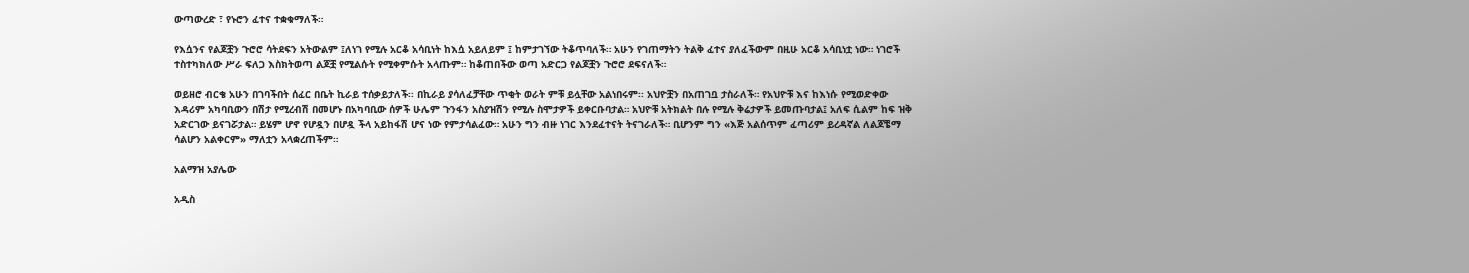ውጣውረድ ፣ የኑሮን ፈተና ተቋቁማለች።

የእሷንና የልጆቿን ጉሮሮ ሳትደፍን አትውልም ፤ለነገ የሚሉ አርቆ አሳቢነት ከእሷ አይለይም ፤ ከምታገኘው ትቆጥባለች። አሁን የገጠማትን ትልቅ ፈተና ያለፈችውም በዚሁ አርቆ አሳቢነቷ ነው። ነገሮች ተስተካክለው ሥራ ፍለጋ እስክትወጣ ልጆቿ የሚልሱት የሚቀምሱት አላጡም። ከቆጠበችው ወጣ አድርጋ የልጆቿን ጉሮሮ ደፍናለች።

ወይዘሮ ብርቄ አሁን በገባችበት ሰፈር በቤት ኪራይ ተሰቃይታለች፡፡ በኪራይ ያሳለፈቻቸው ጥቂት ወራት ምቹ ይሏቸው አልነበሩም፡፡ አህዮቿን በአጠገቧ ታስራለች። የአህዮቹ እና ከእነሱ የሚወድቀው እዳሪም አካባቢውን በሽታ የሚረብሽ በመሆኑ በአካባቢው ሰዎች ሁሌም ጉንፋን አስያዝሽን የሚሉ ስሞታዎች ይቀርቡባታል። አህዮቹ አትክልት በሉ የሚሉ ቅሬታዎች ይመጡባታል፤ አለፍ ሲልም ከፍ ዝቅ አድርገው ይናገሯታል። ይሄም ሆኖ የሆዷን በሆዷ ችላ አይከፋሽ ሆና ነው የምታሳልፈው። አሁን ግን ብዙ ነገር እንደፈተናት ትናገራለች። ቢሆንም ግን «እጅ አልሰጥም ፈጣሪም ይረዳኛል ለልጆቼማ ሳልሆን አልቀርም» ማለቷን አላቋረጠችም።

አልማዝ አያሌው

አዲስ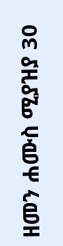ዘመን ሐሙስ ሚያዝያ 30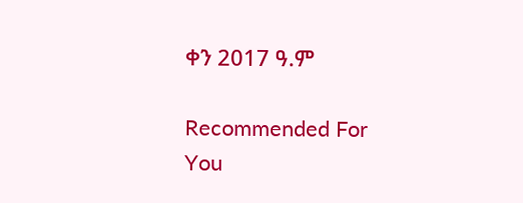ቀን 2017 ዓ.ም

Recommended For You